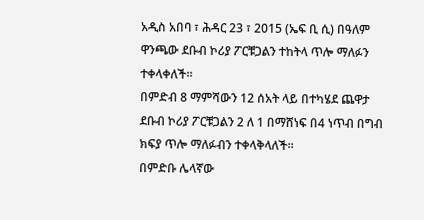አዲስ አበባ ፣ ሕዳር 23 ፣ 2015 (ኤፍ ቢ ሲ) በዓለም ዋንጫው ደቡብ ኮሪያ ፖርቹጋልን ተከትላ ጥሎ ማለፉን ተቀላቀለች።
በምድብ 8 ማምሻውን 12 ሰአት ላይ በተካሄደ ጨዋታ ደቡብ ኮሪያ ፖርቹጋልን 2 ለ 1 በማሸነፍ በ4 ነጥብ በግብ ክፍያ ጥሎ ማለፉብን ተቀላቅላለች።
በምድቡ ሌላኛው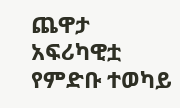ጨዋታ አፍሪካዊቷ የምድቡ ተወካይ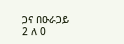ጋና በዑራጋይ 2 ለ 0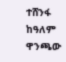ተሸንፋ ከዓለም ዋንጫው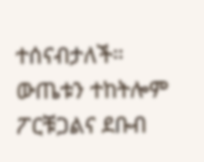ተሰናብታለች።
ውጤቱን ተከትሎም ፖርቹጋልና ደቡብ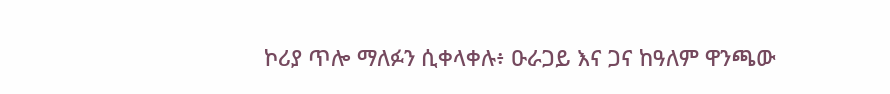ኮሪያ ጥሎ ማለፉን ሲቀላቀሉ፥ ዑራጋይ እና ጋና ከዓለም ዋንጫው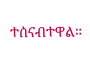ተሰናብተዋል።